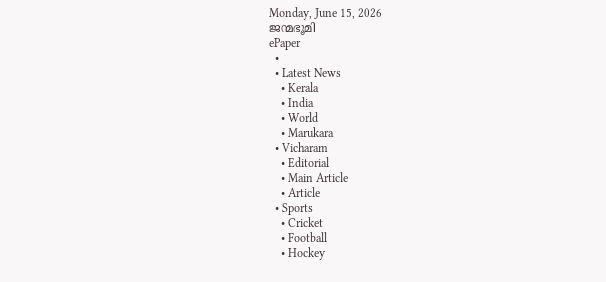Monday, June 15, 2026
ജന്മഭൂമി
ePaper
  •
  • Latest News
    • Kerala
    • India
    • World
    • Marukara
  • Vicharam
    • Editorial
    • Main Article
    • Article
  • Sports
    • Cricket
    • Football
    • Hockey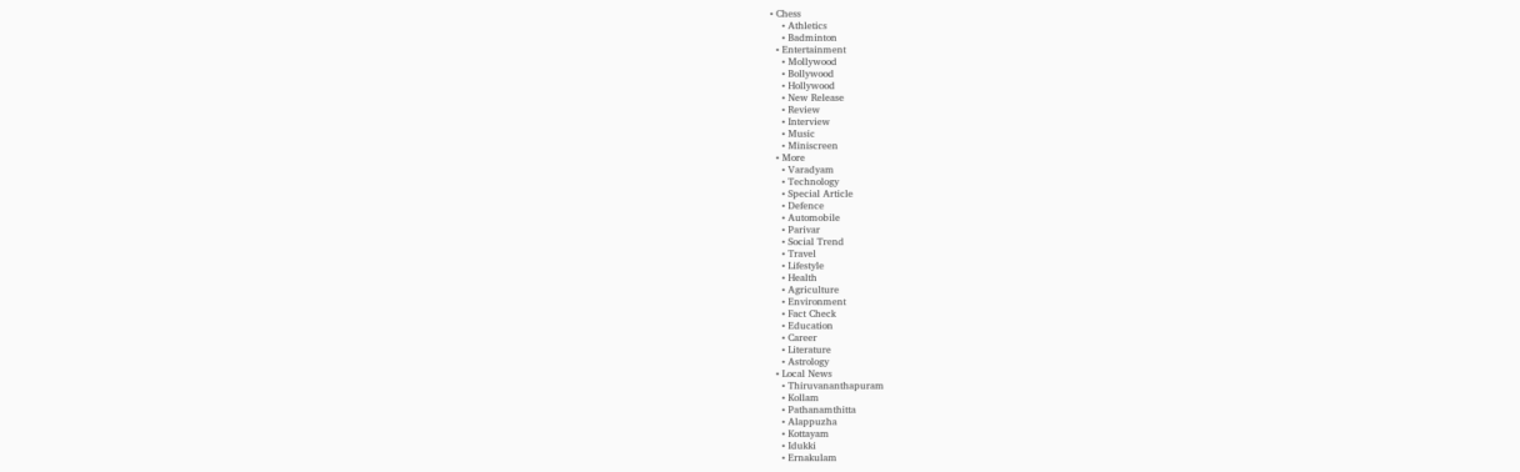• Chess
    • Athletics
    • Badminton
  • Entertainment
    • Mollywood
    • Bollywood
    • Hollywood
    • New Release
    • Review
    • Interview
    • Music
    • Miniscreen
  • More
    • Varadyam
    • Technology
    • Special Article
    • Defence
    • Automobile
    • Parivar
    • Social Trend
    • Travel
    • Lifestyle
    • Health
    • Agriculture
    • Environment
    • Fact Check
    • Education
    • Career
    • Literature
    • Astrology
  • Local News
    • Thiruvananthapuram
    • Kollam
    • Pathanamthitta
    • Alappuzha
    • Kottayam
    • Idukki
    • Ernakulam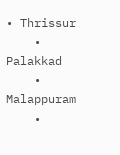• Thrissur
    • Palakkad
    • Malappuram
    •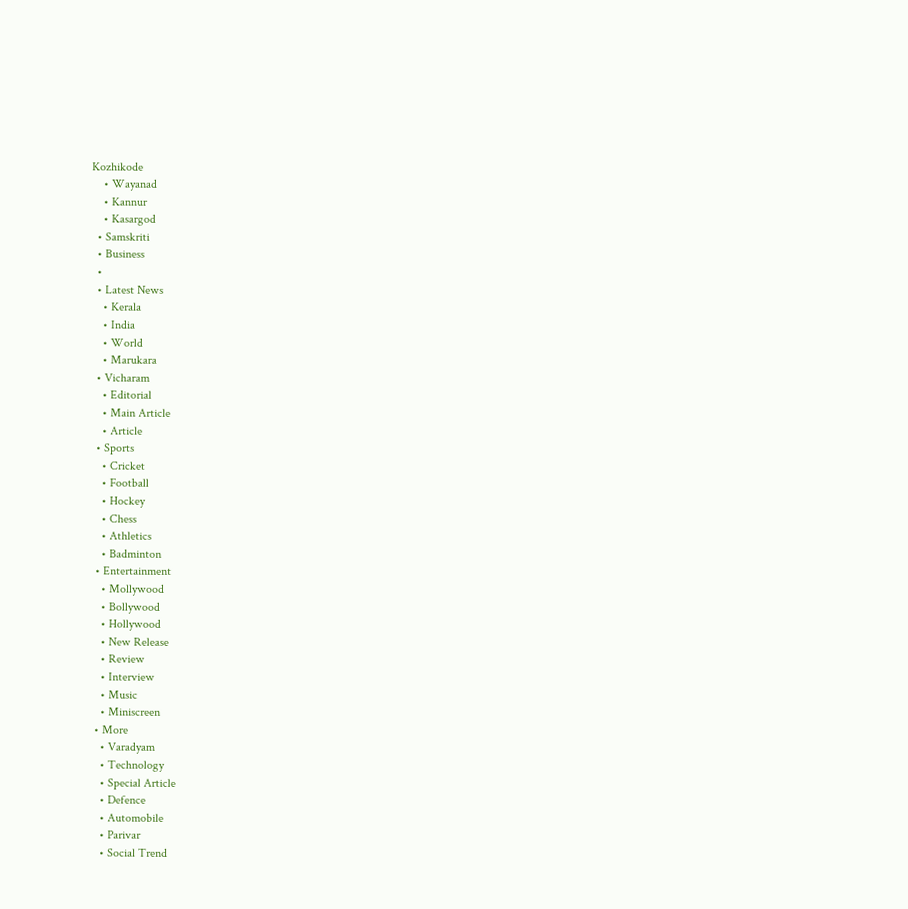Kozhikode
    • Wayanad
    • Kannur
    • Kasargod
  • Samskriti
  • Business
  •
  • Latest News
    • Kerala
    • India
    • World
    • Marukara
  • Vicharam
    • Editorial
    • Main Article
    • Article
  • Sports
    • Cricket
    • Football
    • Hockey
    • Chess
    • Athletics
    • Badminton
  • Entertainment
    • Mollywood
    • Bollywood
    • Hollywood
    • New Release
    • Review
    • Interview
    • Music
    • Miniscreen
  • More
    • Varadyam
    • Technology
    • Special Article
    • Defence
    • Automobile
    • Parivar
    • Social Trend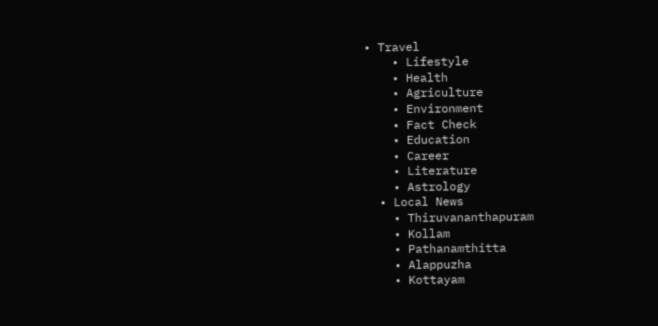• Travel
    • Lifestyle
    • Health
    • Agriculture
    • Environment
    • Fact Check
    • Education
    • Career
    • Literature
    • Astrology
  • Local News
    • Thiruvananthapuram
    • Kollam
    • Pathanamthitta
    • Alappuzha
    • Kottayam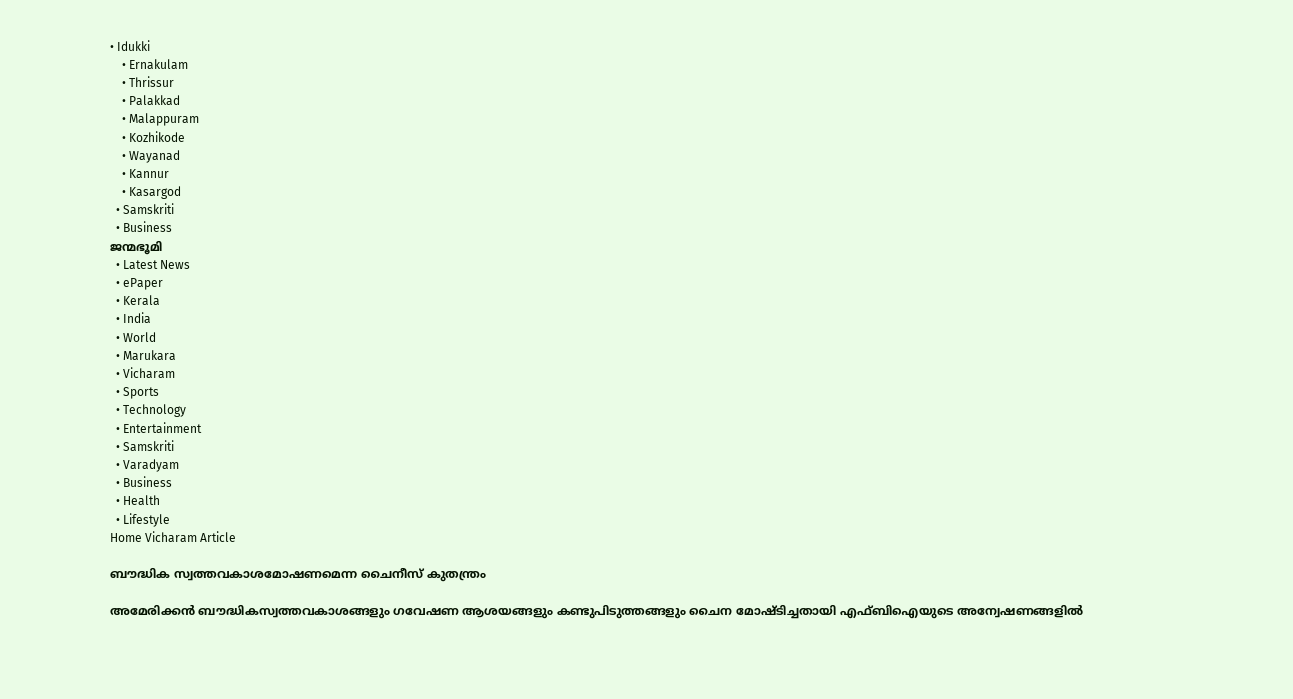• Idukki
    • Ernakulam
    • Thrissur
    • Palakkad
    • Malappuram
    • Kozhikode
    • Wayanad
    • Kannur
    • Kasargod
  • Samskriti
  • Business
ജന്മഭൂമി
  • Latest News
  • ePaper
  • Kerala
  • India
  • World
  • Marukara
  • Vicharam
  • Sports
  • Technology
  • Entertainment
  • Samskriti
  • Varadyam
  • Business
  • Health
  • Lifestyle
Home Vicharam Article

ബൗദ്ധിക സ്വത്തവകാശമോഷണമെന്ന ചൈനീസ് കുതന്ത്രം

അമേരിക്കൻ ബൗദ്ധികസ്വത്തവകാശങ്ങളും ഗവേഷണ ആശയങ്ങളും കണ്ടുപിടുത്തങ്ങളും ചൈന മോഷ്ടിച്ചതായി എഫ്ബിഐയുടെ അന്വേഷണങ്ങളിൽ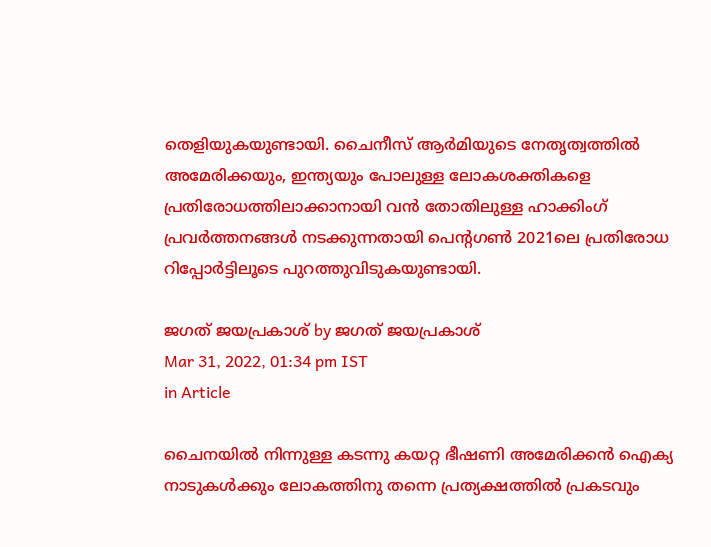തെളിയുകയുണ്ടായി. ചൈനീസ് ആർമിയുടെ നേതൃത്വത്തിൽ അമേരിക്കയും, ഇന്ത്യയും പോലുള്ള ലോകശക്തികളെ പ്രതിരോധത്തിലാക്കാനായി വൻ തോതിലുള്ള ഹാക്കിംഗ് പ്രവർത്തനങ്ങൾ നടക്കുന്നതായി പെന്റഗൺ 2021ലെ പ്രതിരോധ റിപ്പോർട്ടിലൂടെ പുറത്തുവിടുകയുണ്ടായി.

ജഗത് ജയപ്രകാശ് by ജഗത് ജയപ്രകാശ്
Mar 31, 2022, 01:34 pm IST
in Article

ചൈനയിൽ നിന്നുള്ള കടന്നു കയറ്റ ഭീഷണി അമേരിക്കൻ ഐക്യ നാടുകൾക്കും ലോകത്തിനു തന്നെ പ്രത്യക്ഷത്തിൽ പ്രകടവും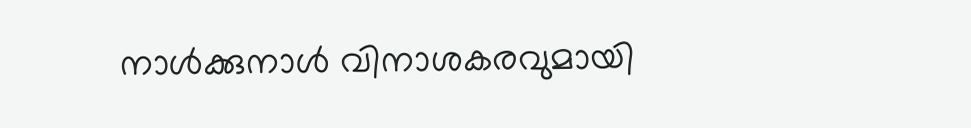നാൾക്കുനാൾ വിനാശകരവുമായി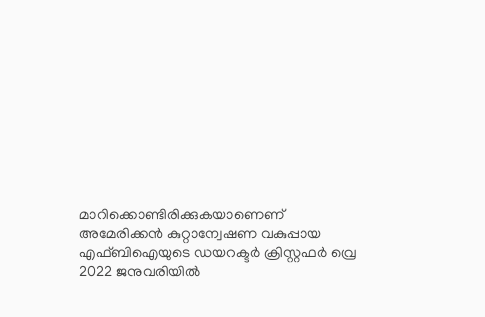മാറിക്കൊണ്ടിരിക്കുകയാണെണ് അമേരിക്കൻ കുറ്റാന്വേഷണ വകുപ്പായ എഫ്ബിഐയുടെ ഡയറക്ടർ ക്രിസ്റ്റഫർ വ്രെ 2022 ജനുവരിയിൽ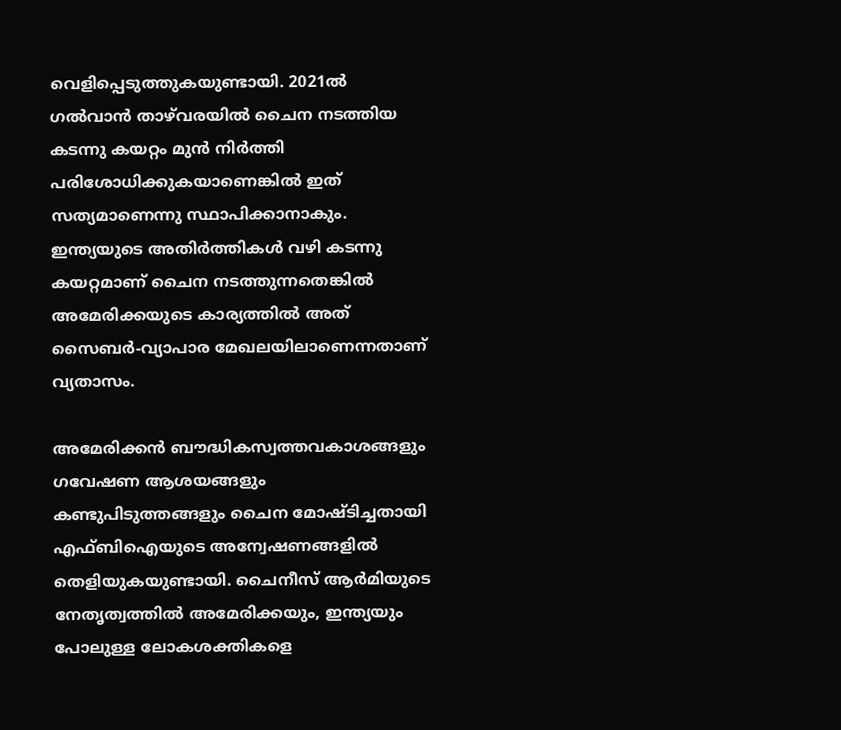വെളിപ്പെടുത്തുകയുണ്ടായി. 2021ൽ ഗൽവാൻ താഴ്‌വരയിൽ ചൈന നടത്തിയ കടന്നു കയറ്റം മുൻ നിർത്തി പരിശോധിക്കുകയാണെങ്കിൽ ഇത് സത്യമാണെന്നു സ്ഥാപിക്കാനാകും. ഇന്ത്യയുടെ അതിർത്തികൾ വഴി കടന്നു കയറ്റമാണ് ചൈന നടത്തുന്നതെങ്കിൽ അമേരിക്കയുടെ കാര്യത്തിൽ അത് സൈബർ-വ്യാപാര മേഖലയിലാണെന്നതാണ് വ്യതാസം.

അമേരിക്കൻ ബൗദ്ധികസ്വത്തവകാശങ്ങളും ഗവേഷണ ആശയങ്ങളും കണ്ടുപിടുത്തങ്ങളും ചൈന മോഷ്ടിച്ചതായി എഫ്ബിഐയുടെ അന്വേഷണങ്ങളിൽ തെളിയുകയുണ്ടായി. ചൈനീസ് ആർമിയുടെ നേതൃത്വത്തിൽ അമേരിക്കയും, ഇന്ത്യയും പോലുള്ള ലോകശക്തികളെ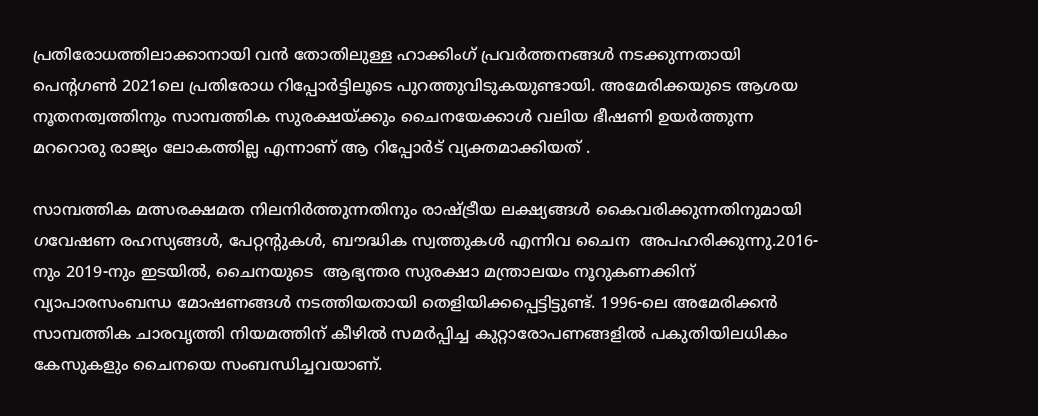പ്രതിരോധത്തിലാക്കാനായി വൻ തോതിലുള്ള ഹാക്കിംഗ് പ്രവർത്തനങ്ങൾ നടക്കുന്നതായി പെന്റഗൺ 2021ലെ പ്രതിരോധ റിപ്പോർട്ടിലൂടെ പുറത്തുവിടുകയുണ്ടായി. അമേരിക്കയുടെ ആശയ നൂതനത്വത്തിനും സാമ്പത്തിക സുരക്ഷയ്‌ക്കും ചൈനയേക്കാൾ വലിയ ഭീഷണി ഉയർത്തുന്ന മററൊരു രാജ്യം ലോകത്തില്ല എന്നാണ് ആ റിപ്പോർട് വ്യക്തമാക്കിയത് .

സാമ്പത്തിക മത്സരക്ഷമത നിലനിർത്തുന്നതിനും രാഷ്‌ട്രീയ ലക്ഷ്യങ്ങൾ കൈവരിക്കുന്നതിനുമായി ഗവേഷണ രഹസ്യങ്ങൾ, പേറ്റന്റുകൾ, ബൗദ്ധിക സ്വത്തുകൾ എന്നിവ ചൈന  അപഹരിക്കുന്നു.2016-നും 2019-നും ഇടയിൽ, ചൈനയുടെ  ആഭ്യന്തര സുരക്ഷാ മന്ത്രാലയം നൂറുകണക്കിന് വ്യാപാരസംബന്ധ മോഷണങ്ങൾ നടത്തിയതായി തെളിയിക്കപ്പെട്ടിട്ടുണ്ട്. 1996-ലെ അമേരിക്കൻ സാമ്പത്തിക ചാരവൃത്തി നിയമത്തിന് കീഴിൽ സമർപ്പിച്ച കുറ്റാരോപണങ്ങളിൽ പകുതിയിലധികം കേസുകളും ചൈനയെ സംബന്ധിച്ചവയാണ്.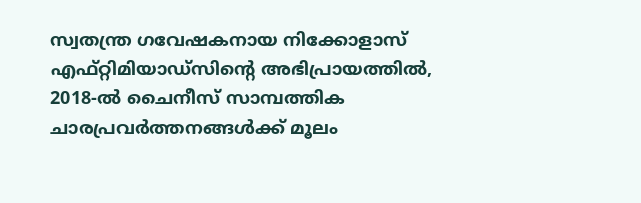സ്വതന്ത്ര ഗവേഷകനായ നിക്കോളാസ് എഫ്റ്റിമിയാഡ്‌സിന്റെ അഭിപ്രായത്തിൽ, 2018-ൽ ചൈനീസ് സാമ്പത്തിക ചാരപ്രവർത്തനങ്ങൾക്ക് മൂലം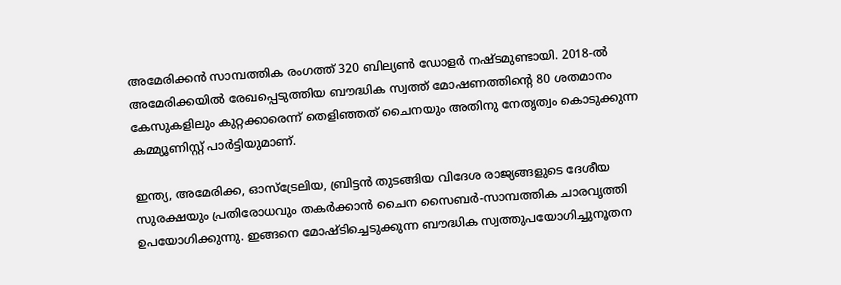അമേരിക്കൻ സാമ്പത്തിക രംഗത്ത് 320 ബില്യൺ ഡോളർ നഷ്ടമുണ്ടായി. 2018-ൽ അമേരിക്കയിൽ രേഖപ്പെടുത്തിയ ബൗദ്ധിക സ്വത്ത് മോഷണത്തിന്റെ 80 ശതമാനം കേസുകളിലും കുറ്റക്കാരെന്ന് തെളിഞ്ഞത് ചൈനയും അതിനു നേതൃത്വം കൊടുക്കുന്ന കമ്മ്യൂണിസ്റ്റ് പാർട്ടിയുമാണ്.

ഇന്ത്യ, അമേരിക്ക, ഓസ്ട്രേലിയ, ബ്രിട്ടൻ തുടങ്ങിയ വിദേശ രാജ്യങ്ങളുടെ ദേശീയ സുരക്ഷയും പ്രതിരോധവും തകർക്കാൻ ചൈന സൈബർ-സാമ്പത്തിക ചാരവൃത്തി ഉപയോഗിക്കുന്നു. ഇങ്ങനെ മോഷ്ടിച്ചെടുക്കുന്ന ബൗദ്ധിക സ്വത്തുപയോഗിച്ചുനൂതന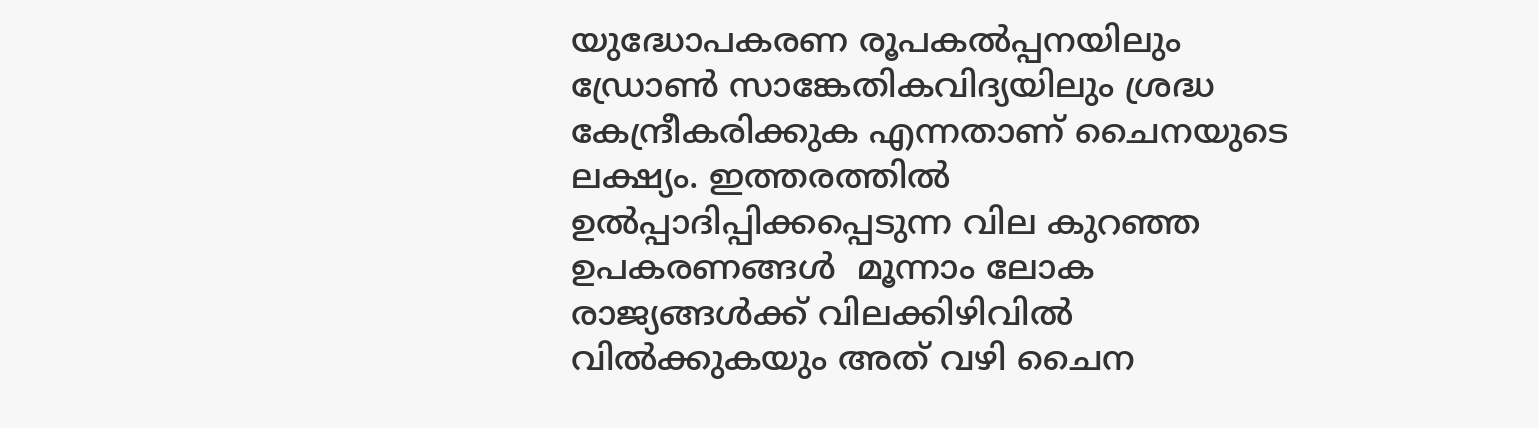യുദ്ധോപകരണ രൂപകൽപ്പനയിലും ഡ്രോൺ സാങ്കേതികവിദ്യയിലും ശ്രദ്ധ കേന്ദ്രീകരിക്കുക എന്നതാണ് ചൈനയുടെ ലക്ഷ്യം. ഇത്തരത്തിൽ ഉൽപ്പാദിപ്പിക്കപ്പെടുന്ന വില കുറഞ്ഞ ഉപകരണങ്ങൾ  മൂന്നാം ലോക രാജ്യങ്ങൾക്ക് വിലക്കിഴിവിൽ വിൽക്കുകയും അത് വഴി ചൈന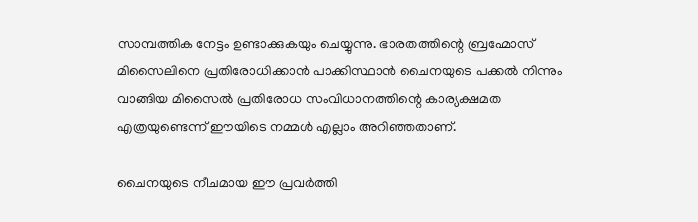സാമ്പത്തിക നേട്ടം ഉണ്ടാക്കുകയും ചെയ്യുന്നു. ഭാരതത്തിന്റെ ബ്രഹ്മോസ് മിസൈലിനെ പ്രതിരോധിക്കാൻ പാക്കിസ്ഥാൻ ചൈനയുടെ പക്കൽ നിന്നും വാങ്ങിയ മിസൈൽ പ്രതിരോധ സംവിധാനത്തിന്റെ കാര്യക്ഷമത എത്രയുണ്ടെന്ന് ഈയിടെ നമ്മൾ എല്ലാം അറിഞ്ഞതാണ്.

ചൈനയുടെ നീചമായ ഈ പ്രവർത്തി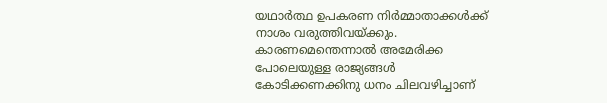യഥാർത്ഥ ഉപകരണ നിർമ്മാതാക്കൾക്ക് നാശം വരുത്തിവയ്‌ക്കും. കാരണമെന്തെന്നാൽ അമേരിക്ക പോലെയുള്ള രാജ്യങ്ങൾ കോടിക്കണക്കിനു ധനം ചിലവഴിച്ചാണ്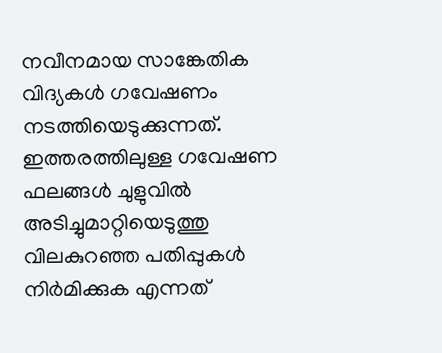നവീനമായ സാങ്കേതിക വിദ്യകൾ ഗവേഷണം നടത്തിയെടുക്കുന്നത്. ഇത്തരത്തിലുള്ള ഗവേഷണ ഫലങ്ങൾ ചുളുവിൽ അടിച്ചുമാറ്റിയെടുത്തു വിലകുറഞ്ഞ പതിപ്പുകൾ നിർമിക്കുക എന്നത്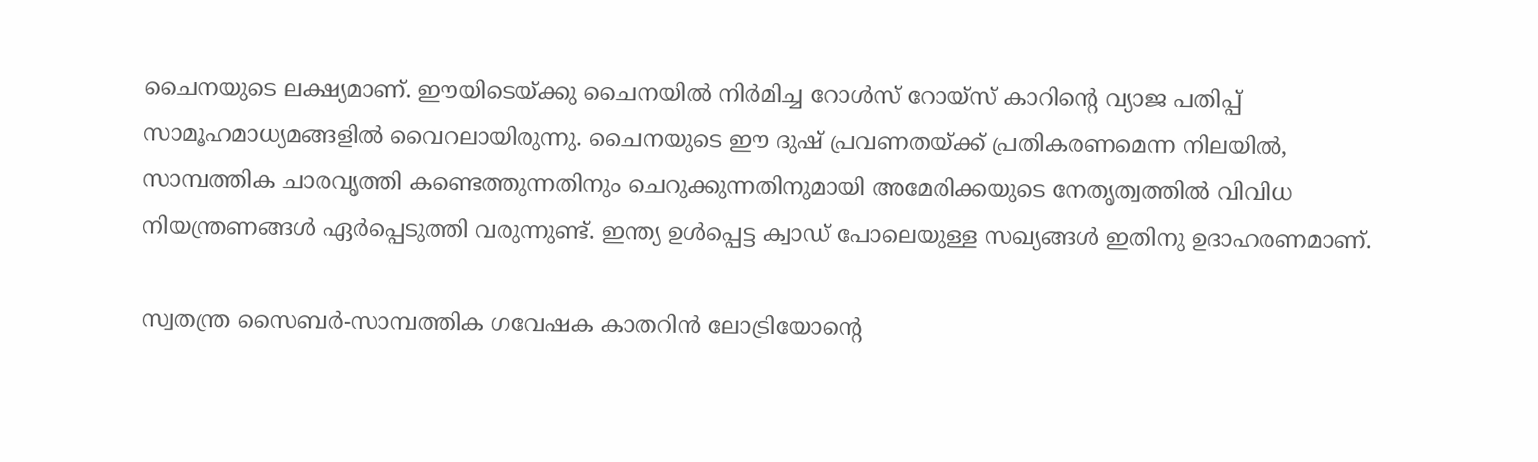ചൈനയുടെ ലക്ഷ്യമാണ്. ഈയിടെയ്‌ക്കു ചൈനയിൽ നിർമിച്ച റോൾസ്‌ റോയ്‌സ് കാറിന്റെ വ്യാജ പതിപ്പ് സാമൂഹമാധ്യമങ്ങളിൽ വൈറലായിരുന്നു. ചൈനയുടെ ഈ ദുഷ് പ്രവണതയ്‌ക്ക് പ്രതികരണമെന്ന നിലയിൽ, സാമ്പത്തിക ചാരവൃത്തി കണ്ടെത്തുന്നതിനും ചെറുക്കുന്നതിനുമായി അമേരിക്കയുടെ നേതൃത്വത്തിൽ വിവിധ നിയന്ത്രണങ്ങൾ ഏർപ്പെടുത്തി വരുന്നുണ്ട്. ഇന്ത്യ ഉൾപ്പെട്ട ക്വാഡ് പോലെയുള്ള സഖ്യങ്ങൾ ഇതിനു ഉദാഹരണമാണ്.

സ്വതന്ത്ര സൈബർ-സാമ്പത്തിക ഗവേഷക കാതറിൻ ലോട്രിയോന്റെ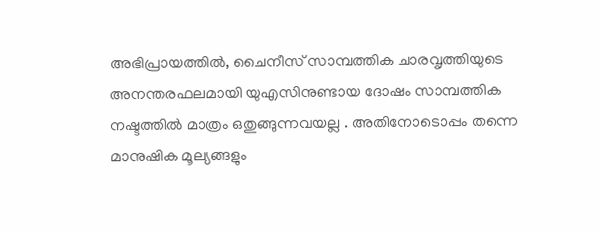അഭിപ്രായത്തിൽ, ചൈനീസ് സാമ്പത്തിക ചാരവൃത്തിയുടെ അനന്തരഫലമായി യുഎസിനുണ്ടായ ദോഷം സാമ്പത്തിക നഷ്ടത്തിൽ മാത്രം ഒതുങ്ങുന്നവയല്ല . അതിനോടൊപ്പം തന്നെ മാനുഷിക മൂല്യങ്ങളും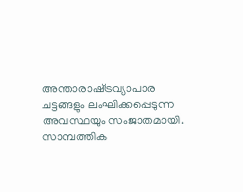അന്താരാഷ്‌ട്രവ്യാപാര ചട്ടങ്ങളും ലംഘിക്കപ്പെടുന്ന അവസ്ഥയും സംജാതമായി. സാമ്പത്തിക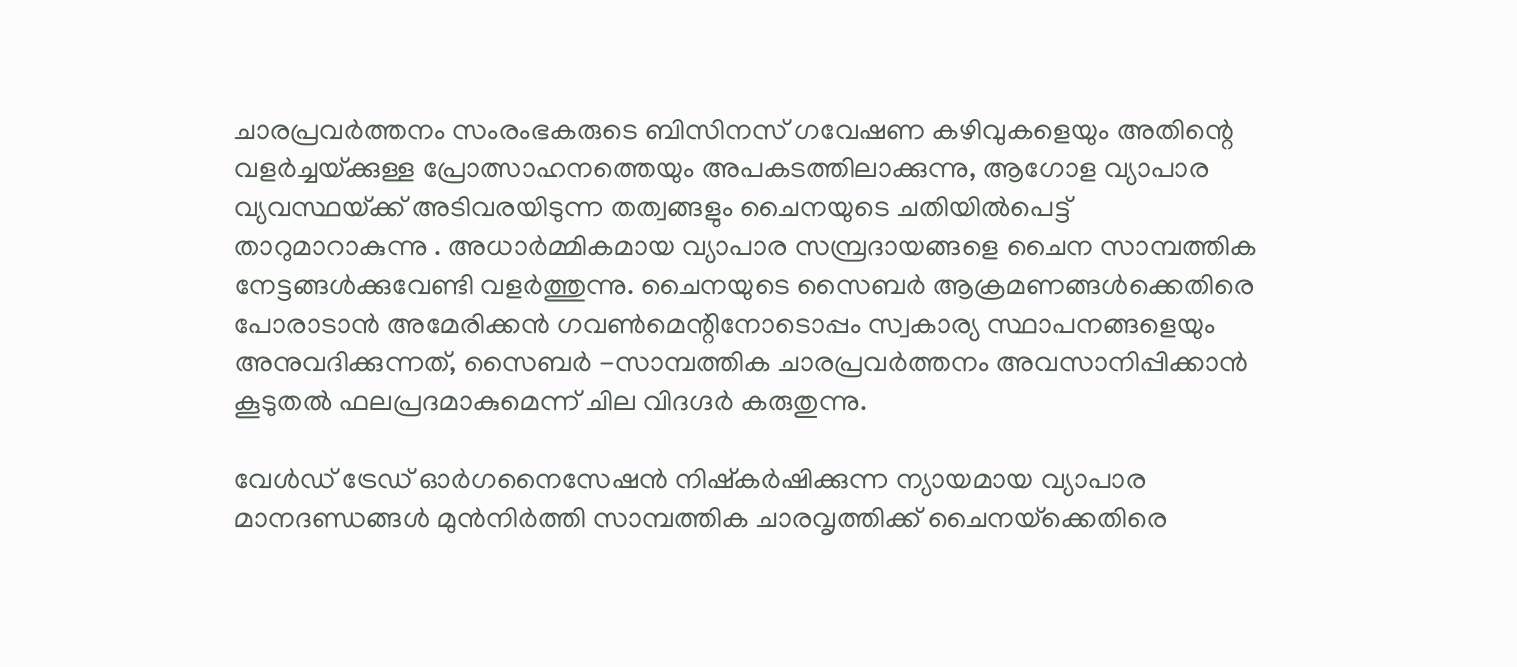ചാരപ്രവർത്തനം സംരംഭകരുടെ ബിസിനസ് ഗവേഷണ കഴിവുകളെയും അതിന്റെ വളർച്ചയ്‌ക്കുള്ള പ്രോത്സാഹനത്തെയും അപകടത്തിലാക്കുന്നു, ആഗോള വ്യാപാര വ്യവസ്ഥയ്‌ക്ക് അടിവരയിടുന്ന തത്വങ്ങളും ചൈനയുടെ ചതിയിൽപെട്ട് താറുമാറാകുന്നു . അധാർമ്മികമായ വ്യാപാര സമ്പ്രദായങ്ങളെ ചൈന സാമ്പത്തിക നേട്ടങ്ങൾക്കുവേണ്ടി വളർത്തുന്നു. ചൈനയുടെ സൈബർ ആക്രമണങ്ങൾക്കെതിരെ പോരാടാൻ അമേരിക്കൻ ഗവൺമെന്റിനോടൊപ്പം സ്വകാര്യ സ്ഥാപനങ്ങളെയും അനുവദിക്കുന്നത്, സൈബർ -സാമ്പത്തിക ചാരപ്രവർത്തനം അവസാനിപ്പിക്കാൻ കൂടുതൽ ഫലപ്രദമാകുമെന്ന് ചില വിദഗ്ദർ കരുതുന്നു.

വേൾഡ് ട്രേഡ് ഓർഗനൈസേഷൻ നിഷ്കർഷിക്കുന്ന ന്യായമായ വ്യാപാര മാനദണ്ഡങ്ങൾ മുൻനിർത്തി സാമ്പത്തിക ചാരവൃത്തിക്ക് ചൈനയ്‌ക്കെതിരെ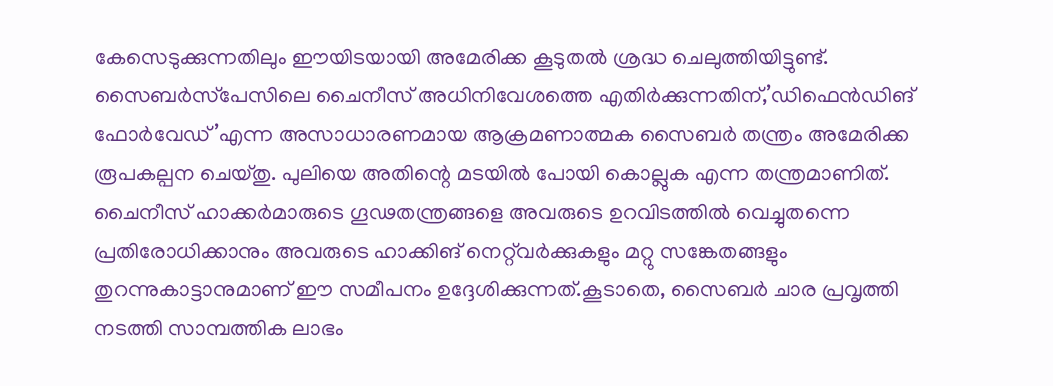കേസെടുക്കുന്നതിലും ഈയിടയായി അമേരിക്ക കൂടുതൽ ശ്രദ്ധ ചെലുത്തിയിട്ടുണ്ട്. സൈബർസ്‌പേസിലെ ചൈനീസ് അധിനിവേശത്തെ എതിർക്കുന്നതിന്,’ഡിഫെൻഡിങ് ഫോർവേഡ്’എന്ന അസാധാരണമായ ആക്രമണാത്മക സൈബർ തന്ത്രം അമേരിക്ക രൂപകല്പന ചെയ്തു. പുലിയെ അതിന്റെ മടയിൽ പോയി കൊല്ലുക എന്ന തന്ത്രമാണിത്. ചൈനീസ് ഹാക്കർമാരുടെ ഗൂഢതന്ത്രങ്ങളെ അവരുടെ ഉറവിടത്തിൽ വെച്ചുതന്നെ പ്രതിരോധിക്കാനും അവരുടെ ഹാക്കിങ് നെറ്റ്‌വർക്കുകളും മറ്റു സങ്കേതങ്ങളും തുറന്നുകാട്ടാനുമാണ് ഈ സമീപനം ഉദ്ദേശിക്കുന്നത്.കൂടാതെ, സൈബർ ചാര പ്രവൃത്തി നടത്തി സാമ്പത്തിക ലാഭം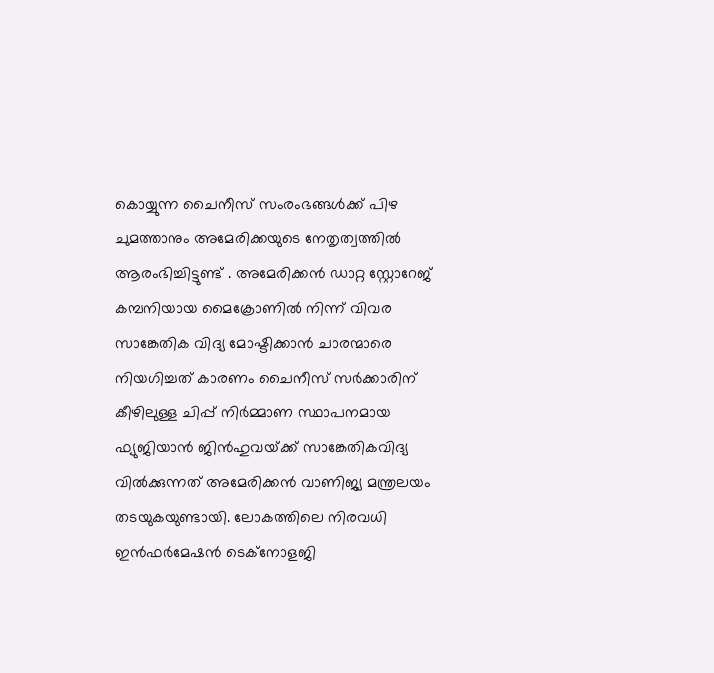കൊയ്യുന്ന ചൈനീസ് സംരംഭങ്ങൾക്ക് പിഴ ചുമത്താനും അമേരിക്കയുടെ നേതൃത്വത്തിൽ ആരംഭിച്ചിട്ടുണ്ട് . അമേരിക്കൻ ഡാറ്റ സ്റ്റോറേജ് കമ്പനിയായ മൈക്രോണിൽ നിന്ന് വിവര സാങ്കേതിക വിദ്യ മോഷ്ടിക്കാൻ ചാരന്മാരെ നിയഗിച്ചത് കാരണം ചൈനീസ് സർക്കാരിന് കീഴിലുള്ള ചിപ്പ് നിർമ്മാണ സ്ഥാപനമായ ഫ്യുജിയാൻ ജിൻഹുവയ്‌ക്ക് സാങ്കേതികവിദ്യ വിൽക്കുന്നത് അമേരിക്കൻ വാണിജ്യ മന്ത്രലയം തടയുകയുണ്ടായി. ലോകത്തിലെ നിരവധി ഇൻഫർമേഷൻ ടെക്‌നോളജി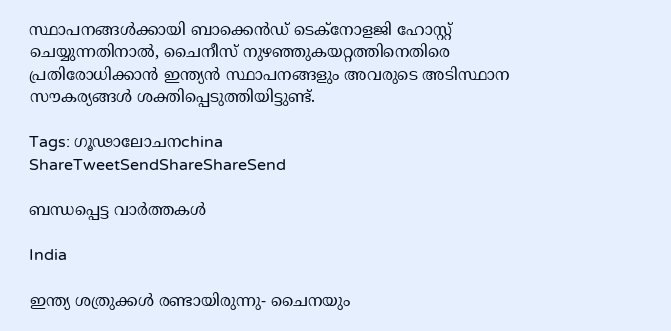സ്ഥാപനങ്ങൾക്കായി ബാക്കെൻഡ് ടെക്‌നോളജി ഹോസ്റ്റ് ചെയ്യുന്നതിനാൽ, ചൈനീസ് നുഴഞ്ഞുകയറ്റത്തിനെതിരെ പ്രതിരോധിക്കാൻ ഇന്ത്യൻ സ്ഥാപനങ്ങളും അവരുടെ അടിസ്ഥാന സൗകര്യങ്ങൾ ശക്തിപ്പെടുത്തിയിട്ടുണ്ട്.

Tags: ഗൂഢാലോചനchina
ShareTweetSendShareShareSend

ബന്ധപ്പെട്ട വാര്‍ത്തകള്‍

India

ഇന്ത്യ ശത്രുക്കള്‍ രണ്ടായിരുന്നു- ചൈനയും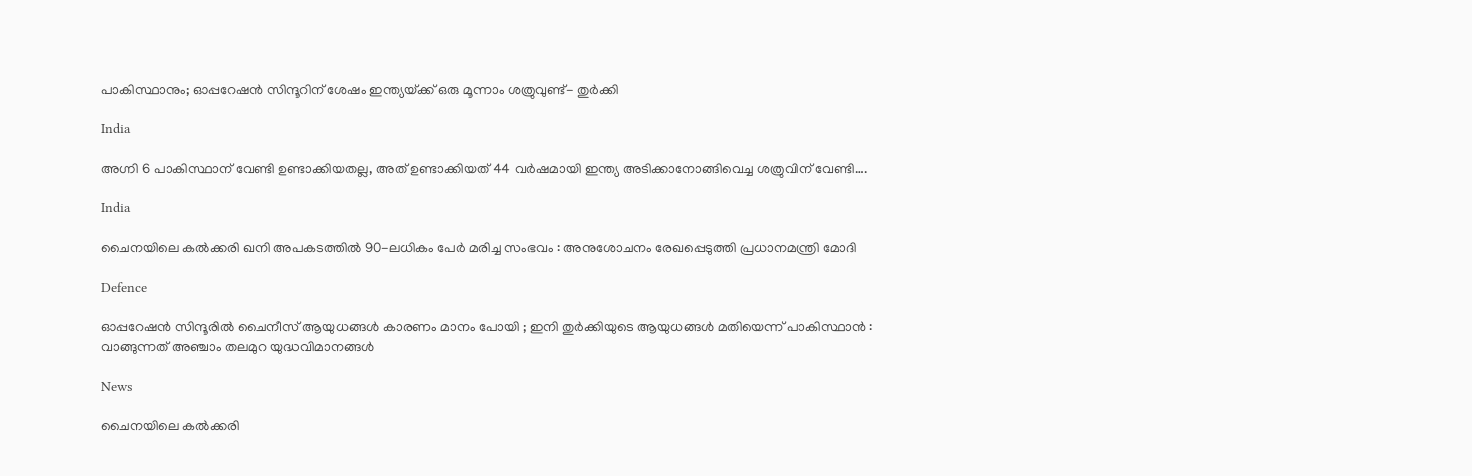പാകിസ്ഥാനും; ഓപ്പറേഷന്‍ സിന്ദൂറിന് ശേഷം ഇന്ത്യയ്‌ക്ക് ഒരു മൂന്നാം ശത്രുവുണ്ട്- തുര്‍ക്കി

India

അഗ്നി 6 പാകിസ്ഥാന് വേണ്ടി ഉണ്ടാക്കിയതല്ല, അത് ഉണ്ടാക്കിയത് 44 വര്‍ഷമായി ഇന്ത്യ അടിക്കാനോങ്ങിവെച്ച ശത്രുവിന് വേണ്ടി….

India

ചൈനയിലെ കൽക്കരി ഖനി അപകടത്തിൽ 90-ലധികം പേർ മരിച്ച സംഭവം : അനുശോചനം രേഖപ്പെടുത്തി പ്രധാനമന്ത്രി മോദി

Defence

ഓപ്പറേഷൻ സിന്ദൂരിൽ ചൈനീസ് ആയുധങ്ങൾ കാരണം മാനം പോയി ; ഇനി തുർക്കിയുടെ ആയുധങ്ങൾ മതിയെന്ന് പാകിസ്ഥാൻ : വാങ്ങുന്നത് അഞ്ചാം തലമുറ യുദ്ധവിമാനങ്ങൾ

News

ചൈനയിലെ കൽക്കരി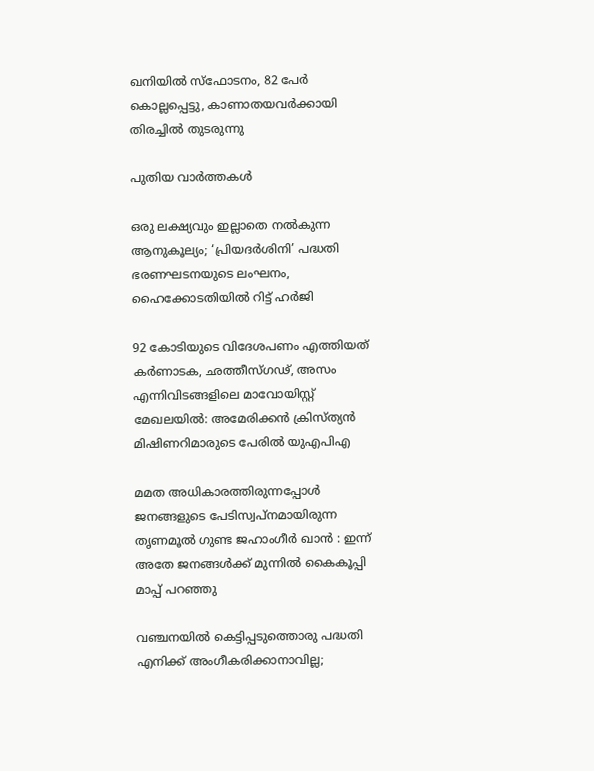ഖനിയിൽ സ്‌ഫോടനം, 82 പേർ കൊല്ലപ്പെട്ടു, കാണാതയവർക്കായി തിരച്ചിൽ തുടരുന്നു

പുതിയ വാര്‍ത്തകള്‍

ഒരു ലക്ഷ്യവും ഇല്ലാതെ നൽകുന്ന ആനുകൂല്യം; ‘പ്രിയദർശിനി’ പദ്ധതി ഭരണഘടനയുടെ ലംഘനം, ഹൈക്കോടതിയിൽ റിട്ട് ഹർജി

92 കോടിയുടെ വിദേശപണം എത്തിയത് കര്‍ണാടക, ഛത്തീസ്ഗഢ്, അസം എന്നിവിടങ്ങളിലെ മാവോയിസ്റ്റ് മേഖലയിൽ: അമേരിക്കൻ ക്രിസ്ത്യന്‍ മിഷിണറിമാരുടെ പേരില്‍ യുഎപിഎ

മമത അധികാരത്തിരുന്നപ്പോൾ ജനങ്ങളുടെ പേടിസ്വപ്നമായിരുന്ന തൃണമൂൽ ഗുണ്ട ജഹാംഗീർ ഖാൻ : ഇന്ന് അതേ ജനങ്ങൾക്ക് മുന്നിൽ കൈകൂപ്പി മാപ്പ് പറഞ്ഞു

വഞ്ചനയിൽ കെട്ടിപ്പടുത്തൊരു പദ്ധതി എനിക്ക് അംഗീകരിക്കാനാവില്ല;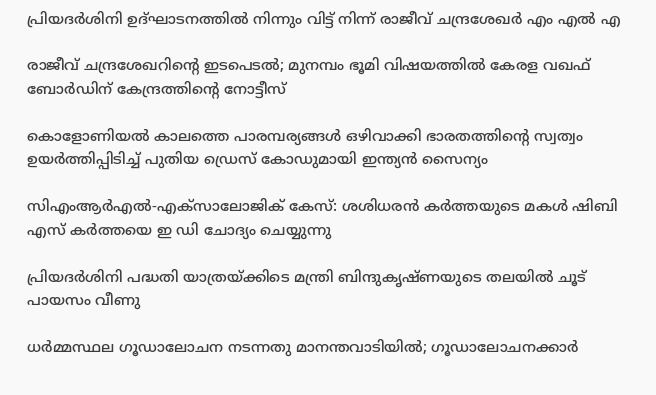പ്രിയദർശിനി ഉദ്ഘാടനത്തിൽ നിന്നും വിട്ട് നിന്ന് രാജീവ് ചന്ദ്രശേഖർ എം എൽ എ

രാജീവ് ചന്ദ്രശേഖറിന്റെ ഇടപെടൽ; മുനമ്പം ഭൂമി വിഷയത്തിൽ കേരള വഖഫ് ബോർഡിന് കേന്ദ്രത്തിന്റെ നോട്ടീസ്

കൊളോണിയൽ കാലത്തെ പാരമ്പര്യങ്ങൾ ഒഴിവാക്കി ഭാരതത്തിന്റെ സ്വത്വം ഉയർത്തിപ്പിടിച്ച് പുതിയ ഡ്രെസ് കോഡുമായി ഇന്ത്യൻ സൈന്യം

സിഎംആർഎൽ-എക്സാലോജിക് കേസ്: ശശിധരൻ കർത്തയുടെ മകൾ ഷിബി എസ് കർത്തയെ ഇ ഡി ചോദ്യം ചെയ്യുന്നു

പ്രിയദർശിനി പദ്ധതി യാത്രയ്‌ക്കിടെ മന്ത്രി ബിന്ദുകൃഷ്ണയുടെ തലയിൽ ചൂട് പായസം വീണു

ധർമ്മസ്ഥല ഗൂഡാലോചന നടന്നതു മാനന്തവാടിയിൽ; ഗൂഡാലോചനക്കാർ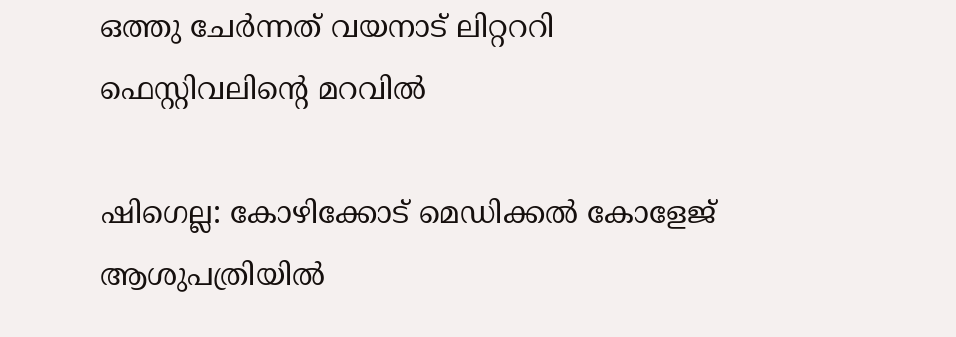ഒത്തു ചേർന്നത് വയനാട് ലിറ്റററി ഫെസ്റ്റിവലിന്റെ മറവിൽ

ഷിഗെല്ല: കോഴിക്കോട് മെഡിക്കല്‍ കോളേജ് ആശുപത്രിയില്‍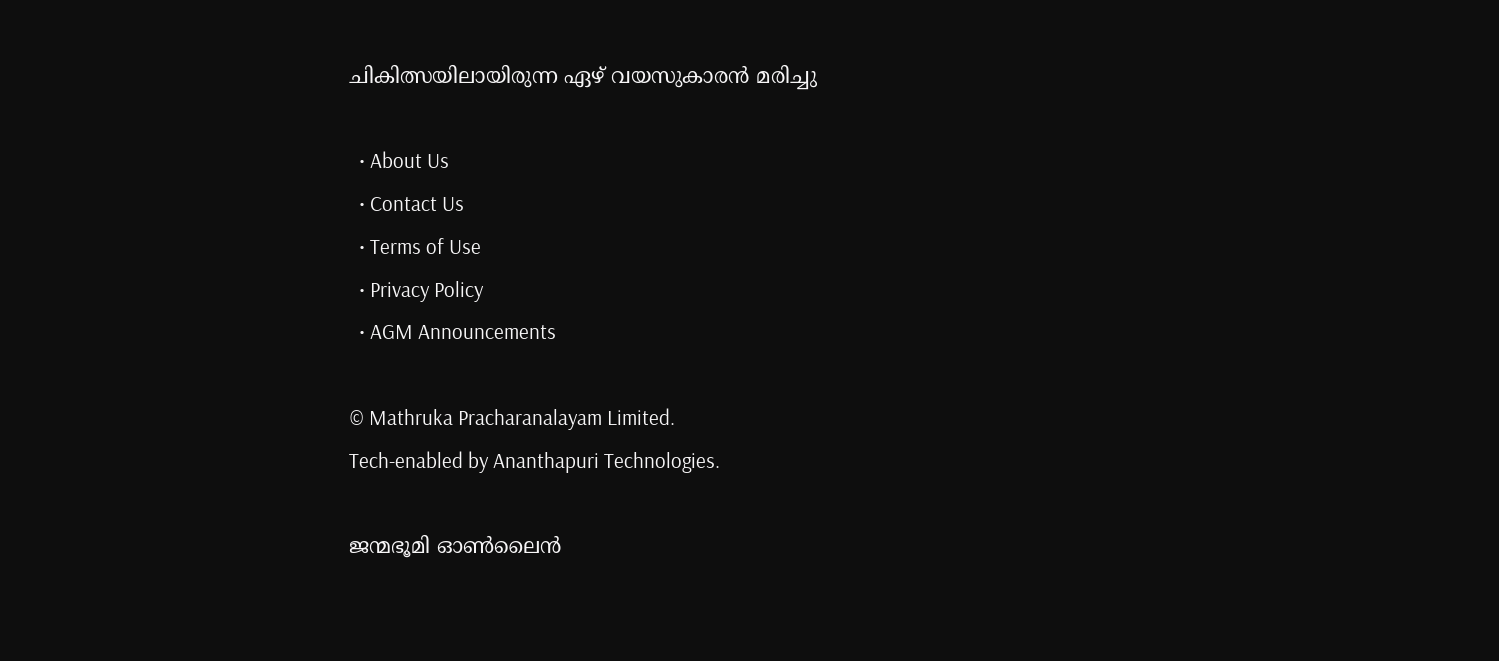ചികിത്സയിലായിരുന്ന ഏഴ് വയസുകാരന്‍ മരിച്ചു

  • About Us
  • Contact Us
  • Terms of Use
  • Privacy Policy
  • AGM Announcements

© Mathruka Pracharanalayam Limited.
Tech-enabled by Ananthapuri Technologies.

ജന്മഭൂമി ഓണ്‍ലൈന്‍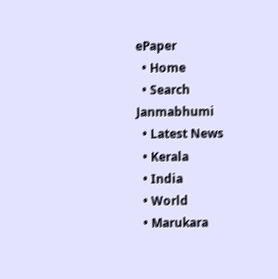ePaper
  • Home
  • Search Janmabhumi
  • Latest News
  • Kerala
  • India
  • World
  • Marukara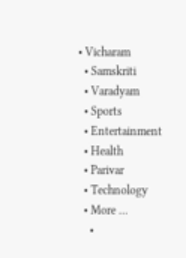• Vicharam
  • Samskriti
  • Varadyam
  • Sports
  • Entertainment
  • Health
  • Parivar
  • Technology
  • More …
    •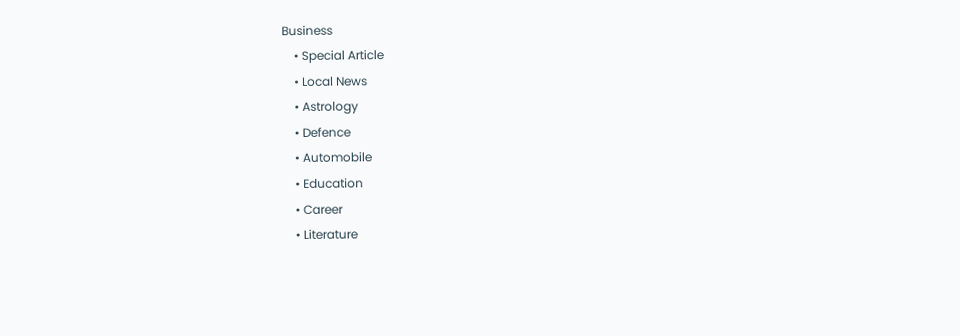Business
    • Special Article
    • Local News
    • Astrology
    • Defence
    • Automobile
    • Education
    • Career
    • Literature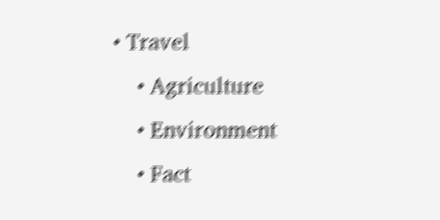• Travel
    • Agriculture
    • Environment
    • Fact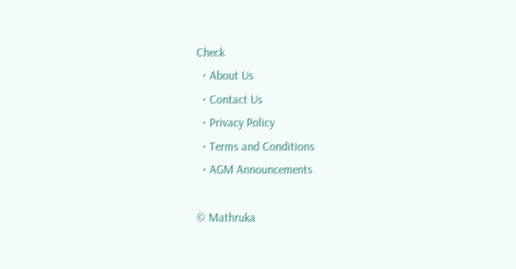Check
  • About Us
  • Contact Us
  • Privacy Policy
  • Terms and Conditions
  • AGM Announcements

© Mathruka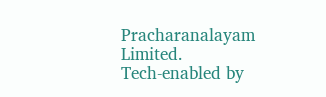Pracharanalayam Limited.
Tech-enabled by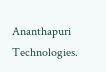Ananthapuri Technologies.